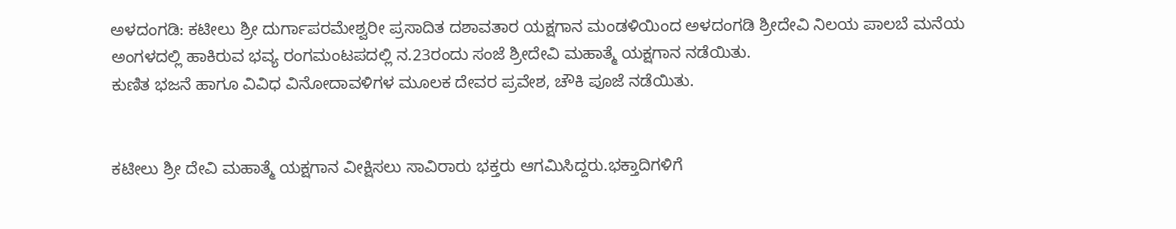ಅಳದಂಗಡಿ: ಕಟೀಲು ಶ್ರೀ ದುರ್ಗಾಪರಮೇಶ್ವರೀ ಪ್ರಸಾದಿತ ದಶಾವತಾರ ಯಕ್ಷಗಾನ ಮಂಡಳಿಯಿಂದ ಅಳದಂಗಡಿ ಶ್ರೀದೇವಿ ನಿಲಯ ಪಾಲಬೆ ಮನೆಯ ಅಂಗಳದಲ್ಲಿ ಹಾಕಿರುವ ಭವ್ಯ ರಂಗಮಂಟಪದಲ್ಲಿ ನ.23ರಂದು ಸಂಜೆ ಶ್ರೀದೇವಿ ಮಹಾತ್ಮೆ ಯಕ್ಷಗಾನ ನಡೆಯಿತು.
ಕುಣಿತ ಭಜನೆ ಹಾಗೂ ವಿವಿಧ ವಿನೋದಾವಳಿಗಳ ಮೂಲಕ ದೇವರ ಪ್ರವೇಶ, ಚೌಕಿ ಪೂಜೆ ನಡೆಯಿತು.


ಕಟೀಲು ಶ್ರೀ ದೇವಿ ಮಹಾತ್ಮೆ ಯಕ್ಷಗಾನ ವೀಕ್ಷಿಸಲು ಸಾವಿರಾರು ಭಕ್ತರು ಆಗಮಿಸಿದ್ದರು.ಭಕ್ತಾದಿಗಳಿಗೆ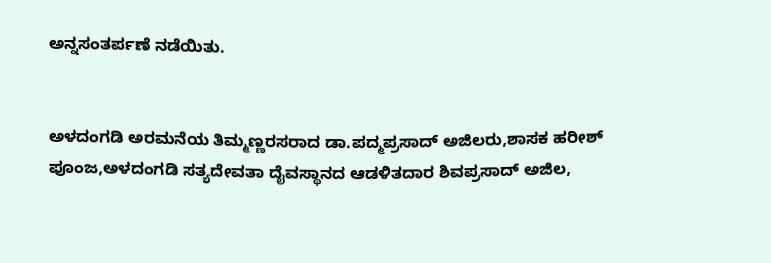ಅನ್ನಸಂತರ್ಪಣೆ ನಡೆಯಿತು.


ಅಳದಂಗಡಿ ಅರಮನೆಯ ತಿಮ್ಮಣ್ಣರಸರಾದ ಡಾ.ಪದ್ಮಪ್ರಸಾದ್ ಅಜಿಲರು,ಶಾಸಕ ಹರೀಶ್ ಪೂಂಜ,ಅಳದಂಗಡಿ ಸತ್ಯದೇವತಾ ದೈವಸ್ಥಾನದ ಆಡಳಿತದಾರ ಶಿವಪ್ರಸಾದ್ ಅಜಿಲ,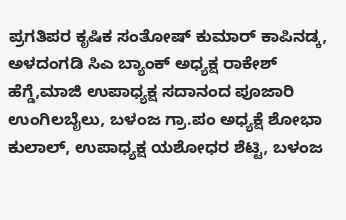ಪ್ರಗತಿಪರ ಕೃಷಿಕ ಸಂತೋಷ್ ಕುಮಾರ್ ಕಾಪಿನಡ್ಕ, ಅಳದಂಗಡಿ ಸಿಎ ಬ್ಯಾಂಕ್ ಅಧ್ಯಕ್ಷ ರಾಕೇಶ್ ಹೆಗ್ಡೆ,ಮಾಜಿ ಉಪಾಧ್ಯಕ್ಷ ಸದಾನಂದ ಪೂಜಾರಿ ಉಂಗಿಲಬೈಲು, ಬಳಂಜ ಗ್ರಾ.ಪಂ ಅಧ್ಯಕ್ಷೆ ಶೋಭಾ ಕುಲಾಲ್, ಉಪಾಧ್ಯಕ್ಷ ಯಶೋಧರ ಶೆಟ್ಟಿ, ಬಳಂಜ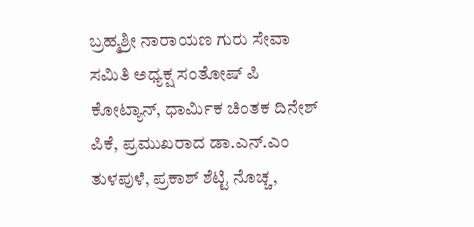ಬ್ರಹ್ಮಶ್ರೀ ನಾರಾಯಣ ಗುರು ಸೇವಾ ಸಮಿತಿ ಅಧ್ಯಕ್ಷ ಸಂತೋಷ್ ಪಿ ಕೋಟ್ಯಾನ್, ಧಾರ್ಮಿಕ ಚಿಂತಕ ದಿನೇಶ್ ಪಿಕೆ, ಪ್ರಮುಖರಾದ ಡಾ.ಎನ್.ಎಂ ತುಳಪುಳೆ, ಪ್ರಕಾಶ್ ಶೆಟ್ಟಿ ನೊಚ್ಚ,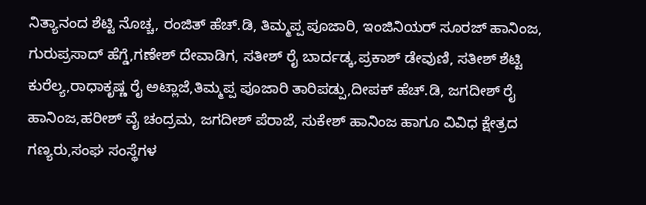ನಿತ್ಯಾನಂದ ಶೆಟ್ಟಿ ನೊಚ್ಚ, ರಂಜಿತ್ ಹೆಚ್.ಡಿ, ತಿಮ್ಮಪ್ಪ ಪೂಜಾರಿ, ಇಂಜಿನಿಯರ್ ಸೂರಜ್ ಹಾನಿಂಜ, ಗುರುಪ್ರಸಾದ್ ಹೆಗ್ಡೆ,ಗಣೇಶ್ ದೇವಾಡಿಗ, ಸತೀಶ್ ರೈ ಬಾರ್ದಡ್ಕ,ಪ್ರಕಾಶ್ ಡೇವುಣಿ, ಸತೀಶ್ ಶೆಟ್ಟಿ ಕುರೆಲ್ಯ,ರಾಧಾಕೃಷ್ಣ ರೈ ಅಟ್ಲಾಜೆ,ತಿಮ್ಮಪ್ಪ ಪೂಜಾರಿ ತಾರಿಪಡ್ಪು,ದೀಪಕ್ ಹೆಚ್.ಡಿ, ಜಗದೀಶ್ ರೈ ಹಾನಿಂಜ,ಹರೀಶ್ ವೈ ಚಂದ್ರಮ, ಜಗದೀಶ್ ಪೆರಾಜೆ, ಸುಕೇಶ್ ಹಾನಿಂಜ ಹಾಗೂ ವಿವಿಧ ಕ್ಷೇತ್ರದ ಗಣ್ಯರು,ಸಂಘ ಸಂಸ್ಥೆಗಳ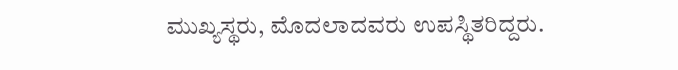ಮುಖ್ಯಸ್ಥರು, ಮೊದಲಾದವರು ಉಪಸ್ಥಿತರಿದ್ದರು.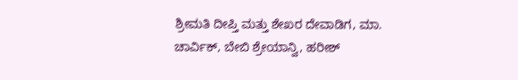ಶ್ರೀಮತಿ ದೀಪ್ತಿ ಮತ್ತು ಶೇಖರ ದೇವಾಡಿಗ, ಮಾ. ಚಾರ್ವಿಕ್, ಬೇಬಿ ಶ್ರೇಯಾನ್ವಿ, ಹರೀಶ್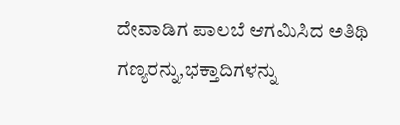ದೇವಾಡಿಗ ಪಾಲಬೆ ಆಗಮಿಸಿದ ಅತಿಥಿ ಗಣ್ಯರನ್ನು,ಭಕ್ತಾದಿಗಳನ್ನು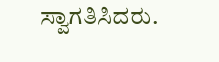ಸ್ವಾಗತಿಸಿದರು.